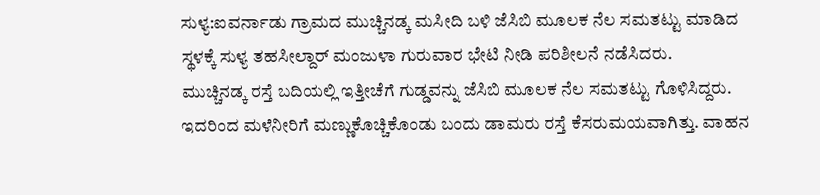ಸುಳ್ಯ:ಐವರ್ನಾಡು ಗ್ರಾಮದ ಮುಚ್ಚಿನಡ್ಕ ಮಸೀದಿ ಬಳಿ ಜೆಸಿಬಿ ಮೂಲಕ ನೆಲ ಸಮತಟ್ಟು ಮಾಡಿದ ಸ್ಥಳಕ್ಕೆ ಸುಳ್ಯ ತಹಸೀಲ್ದಾರ್ ಮಂಜುಳಾ ಗುರುವಾರ ಭೇಟಿ ನೀಡಿ ಪರಿಶೀಲನೆ ನಡೆಸಿದರು.
ಮುಚ್ಚಿನಡ್ಕ ರಸ್ತೆ ಬದಿಯಲ್ಲಿ ಇತ್ತೀಚೆಗೆ ಗುಡ್ಡವನ್ನು ಜೆಸಿಬಿ ಮೂಲಕ ನೆಲ ಸಮತಟ್ಟು ಗೊಳಿಸಿದ್ದರು. ಇದರಿಂದ ಮಳೆನೀರಿಗೆ ಮಣ್ಣುಕೊಚ್ಚಿಕೊಂಡು ಬಂದು ಡಾಮರು ರಸ್ತೆ ಕೆಸರುಮಯವಾಗಿತ್ತು. ವಾಹನ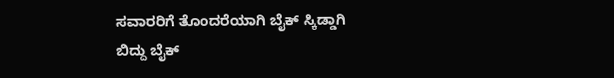ಸವಾರರಿಗೆ ತೊಂದರೆಯಾಗಿ ಬೈಕ್ ಸ್ಕಿಡ್ಡಾಗಿ ಬಿದ್ದು ಬೈಕ್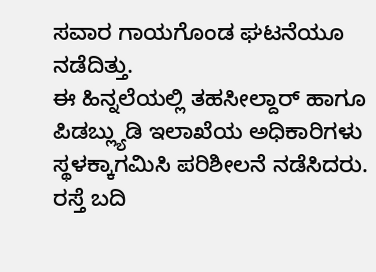ಸವಾರ ಗಾಯಗೊಂಡ ಘಟನೆಯೂ ನಡೆದಿತ್ತು.
ಈ ಹಿನ್ನಲೆಯಲ್ಲಿ ತಹಸೀಲ್ದಾರ್ ಹಾಗೂ ಪಿಡಬ್ಲ್ಯುಡಿ ಇಲಾಖೆಯ ಅಧಿಕಾರಿಗಳು ಸ್ಥಳಕ್ಕಾಗಮಿಸಿ ಪರಿಶೀಲನೆ ನಡೆಸಿದರು. ರಸ್ತೆ ಬದಿ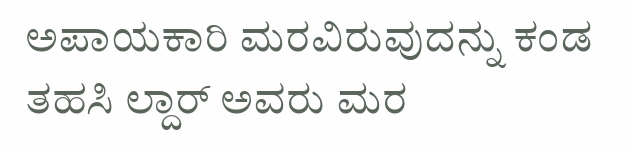ಅಪಾಯಕಾರಿ ಮರವಿರುವುದನ್ನು ಕಂಡ ತಹಸಿ ಲ್ದಾರ್ ಅವರು ಮರ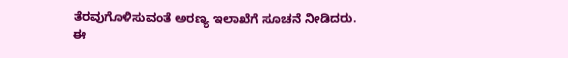ತೆರವುಗೊಳಿಸುವಂತೆ ಅರಣ್ಯ ಇಲಾಖೆಗೆ ಸೂಚನೆ ನೀಡಿದರು.
ಈ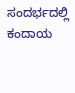ಸಂದರ್ಭದಲ್ಲಿ ಕಂದಾಯ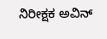ನಿರೀಕ್ಷಕ ಅವಿನ್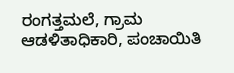ರಂಗತ್ತಮಲೆ, ಗ್ರಾಮ ಆಡಳಿತಾಧಿಕಾರಿ, ಪಂಚಾಯಿತಿ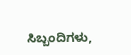ಸಿಬ್ಬಂದಿಗಳು,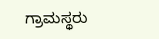ಗ್ರಾಮಸ್ಥರು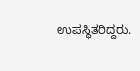ಉಪಸ್ಥಿತರಿದ್ದರು.